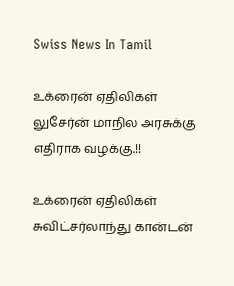Swiss News In Tamil

உக்ரைன் ஏதிலிகள் லுசேர்ன் மாநில அரசுக்கு எதிராக வழக்கு.!!

உக்ரைன் ஏதிலிகள் சுவிட்சர்லாந்து கான்டன்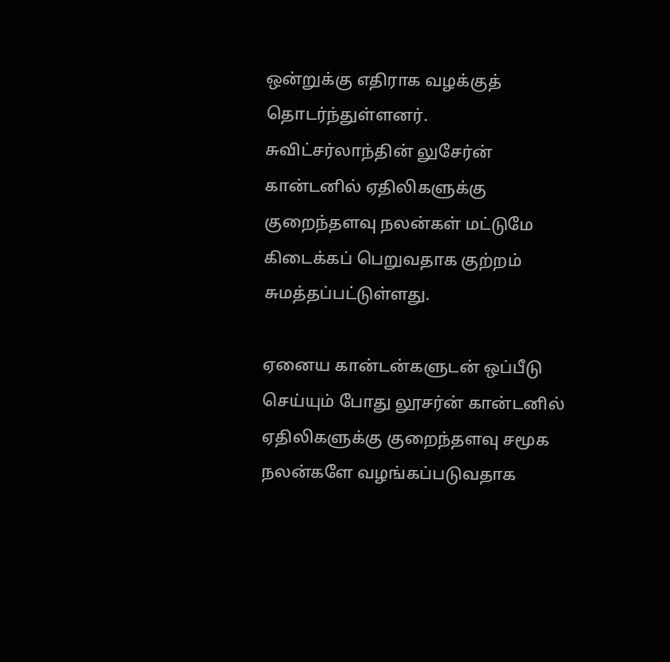ஒன்றுக்கு எதிராக வழக்குத் தொடர்ந்துள்ளனர். சுவிட்சர்லாந்தின் லுசேர்ன் கான்டனில் ஏதிலிகளுக்கு குறைந்தளவு நலன்கள் மட்டுமே கிடைக்கப் பெறுவதாக குற்றம் சுமத்தப்பட்டுள்ளது.

ஏனைய கான்டன்களுடன் ஒப்பீடு செய்யும் போது லூசர்ன் கான்டனில் ஏதிலிகளுக்கு குறைந்தளவு சமூக நலன்களே வழங்கப்படுவதாக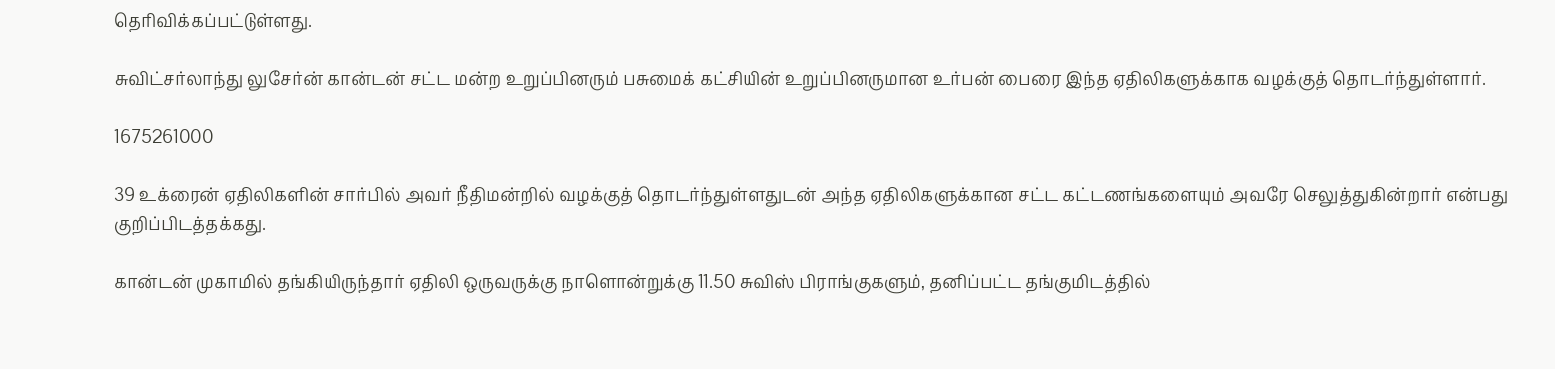தெரிவிக்கப்பட்டுள்ளது.

சுவிட்சர்லாந்து லுசேர்ன் கான்டன் சட்ட மன்ற உறுப்பினரும் பசுமைக் கட்சியின் உறுப்பினருமான உர்பன் பைரை இந்த ஏதிலிகளுக்காக வழக்குத் தொடர்ந்துள்ளார்.

1675261000

39 உக்ரைன் ஏதிலிகளின் சார்பில் அவர் நீதிமன்றில் வழக்குத் தொடர்ந்துள்ளதுடன் அந்த ஏதிலிகளுக்கான சட்ட கட்டணங்களையும் அவரே செலுத்துகின்றார் என்பது குறிப்பிடத்தக்கது.

கான்டன் முகாமில் தங்கியிருந்தார் ஏதிலி ஒருவருக்கு நாளொன்றுக்கு 11.50 சுவிஸ் பிராங்குகளும், தனிப்பட்ட தங்குமிடத்தில்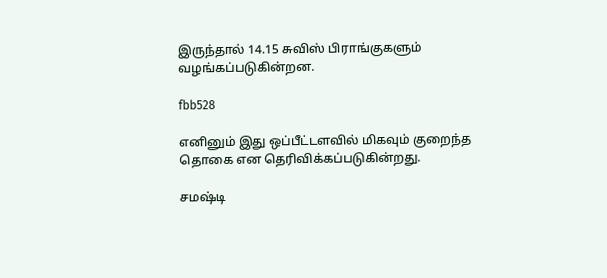இருந்தால் 14.15 சுவிஸ் பிராங்குகளும் வழங்கப்படுகின்றன.

fbb528

எனினும் இது ஒப்பீட்டளவில் மிகவும் குறைந்த தொகை என தெரிவிக்கப்படுகின்றது.

சமஷ்டி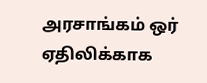அரசாங்கம் ஒர் ஏதிலிக்காக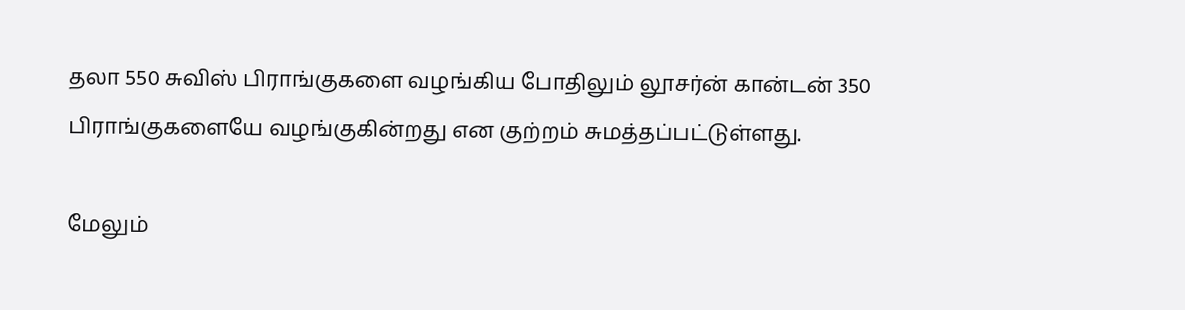தலா 550 சுவிஸ் பிராங்குகளை வழங்கிய போதிலும் லூசர்ன் கான்டன் 350 பிராங்குகளையே வழங்குகின்றது என குற்றம் சுமத்தப்பட்டுள்ளது.

மேலும்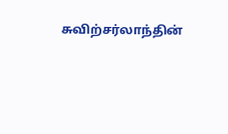சுவிற்சர்லாந்தின்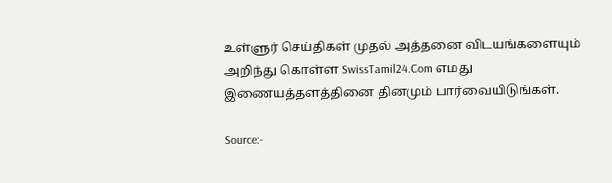உள்ளுர் செய்திகள் முதல் அத்தனை விடயங்களையும் அறிந்து கொள்ள SwissTamil24.Com எமது இணையத்தளத்தினை தினமும் பார்வையிடுங்கள்.

Source:-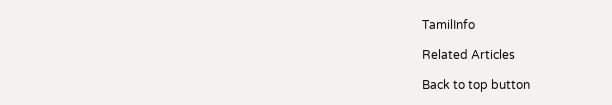TamilInfo

Related Articles

Back to top button